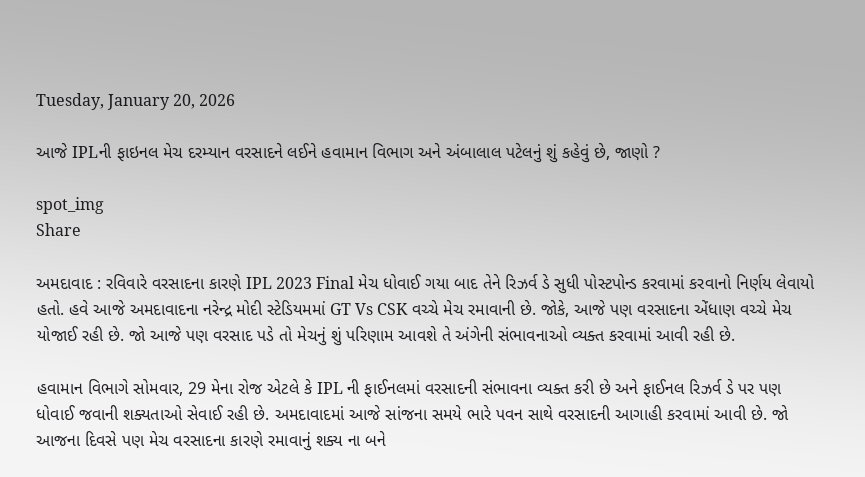Tuesday, January 20, 2026

આજે IPLની ફાઇનલ મેચ દરમ્યાન વરસાદને લઈને હવામાન વિભાગ અને અંબાલાલ પટેલનું શું કહેવું છે, જાણો ?

spot_img
Share

અમદાવાદ : રવિવારે વરસાદના કારણે IPL 2023 Final મેચ ધોવાઈ ગયા બાદ તેને રિઝર્વ ડે સુધી પોસ્ટપોન્ડ કરવામાં કરવાનો નિર્ણય લેવાયો હતો. હવે આજે અમદાવાદના નરેન્દ્ર મોદી સ્ટેડિયમમાં GT Vs CSK વચ્ચે મેચ રમાવાની છે. જોકે, આજે પણ વરસાદના એંધાણ વચ્ચે મેચ યોજાઈ રહી છે. જો આજે પણ વરસાદ પડે તો મેચનું શું પરિણામ આવશે તે અંગેની સંભાવનાઓ વ્યક્ત કરવામાં આવી રહી છે.

હવામાન વિભાગે સોમવાર, 29 મેના રોજ એટલે કે IPL ની ફાઈનલમાં વરસાદની સંભાવના વ્યક્ત કરી છે અને ફાઈનલ રિઝર્વ ડે પર પણ ધોવાઈ જવાની શક્યતાઓ સેવાઈ રહી છે. અમદાવાદમાં આજે સાંજના સમયે ભારે પવન સાથે વરસાદની આગાહી કરવામાં આવી છે. જો આજના દિવસે પણ મેચ વરસાદના કારણે રમાવાનું શક્ય ના બને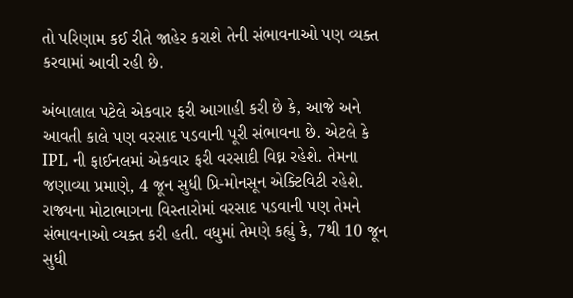તો પરિણામ કઈ રીતે જાહેર કરાશે તેની સંભાવનાઓ પણ વ્યક્ત કરવામાં આવી રહી છે.

અંબાલાલ પટેલે એકવાર ફરી આગાહી કરી છે કે, આજે અને આવતી કાલે પણ વરસાદ પડવાની પૂરી સંભાવના છે. એટલે કે IPL ની ફાઈનલમાં એકવાર ફરી વરસાદી વિઘ્ન રહેશે. તેમના જણાવ્યા પ્રમાણે, 4 જૂન સુધી પ્રિ-મોનસૂન એક્ટિવિટી રહેશે. રાજ્યના મોટાભાગના વિસ્તારોમાં વરસાદ પડવાની પણ તેમને સંભાવનાઓ વ્યક્ત કરી હતી. વધુમાં તેમણે કહ્યું કે, 7થી 10 જૂન સુધી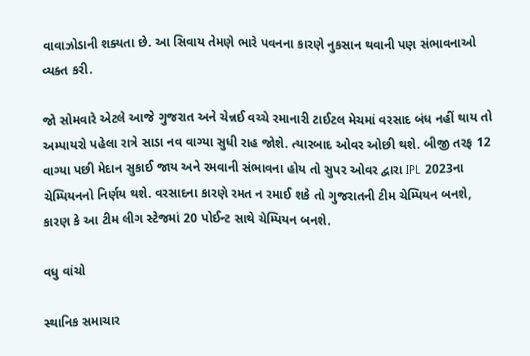વાવાઝોડાની શક્યતા છે. આ સિવાય તેમણે ભારે પવનના કારણે નુકસાન થવાની પણ સંભાવનાઓ વ્યક્ત કરી.

જો સોમવારે એટલે આજે ગુજરાત અને ચેન્નઈ વચ્ચે રમાનારી ટાઈટલ મેચમાં વરસાદ બંધ નહીં થાય તો અમ્પાયરો પહેલા રાત્રે સાડા નવ વાગ્યા સુધી રાહ જોશે. ત્યારબાદ ઓવર ઓછી થશે. બીજી તરફ 12 વાગ્યા પછી મેદાન સુકાઈ જાય અને રમવાની સંભાવના હોય તો સુપર ઓવર દ્વારા IPL 2023ના ચેમ્પિયનનો નિર્ણય થશે. વરસાદના કારણે રમત ન રમાઈ શકે તો ગુજરાતની ટીમ ચેમ્પિયન બનશે, કારણ કે આ ટીમ લીગ સ્ટેજમાં 20 પોઈન્ટ સાથે ચેમ્પિયન બનશે.

વધુ વાંચો

સ્થાનિક સમાચાર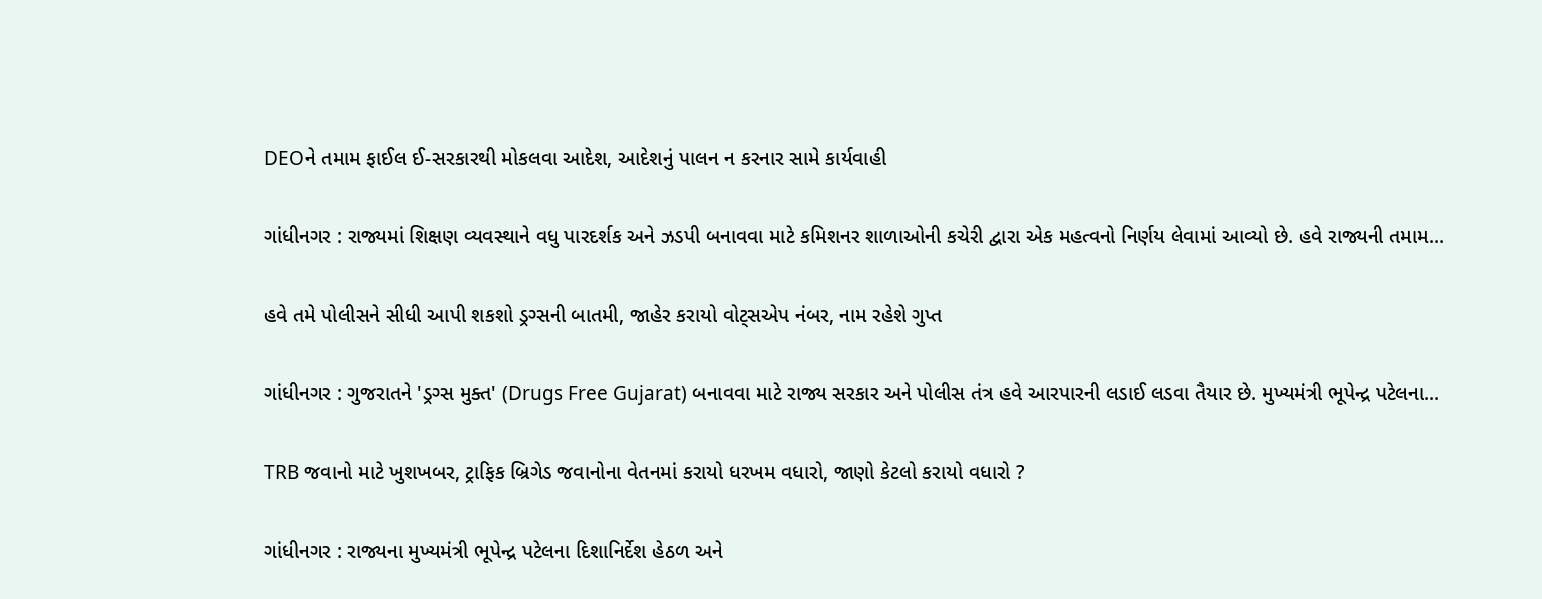DEOને તમામ ફાઈલ ઈ-સરકારથી મોકલવા આદેશ, આદેશનું પાલન ન કરનાર સામે કાર્યવાહી

ગાંધીનગર : રાજ્યમાં શિક્ષણ વ્યવસ્થાને વધુ પારદર્શક અને ઝડપી બનાવવા માટે કમિશનર શાળાઓની કચેરી દ્વારા એક મહત્વનો નિર્ણય લેવામાં આવ્યો છે. હવે રાજ્યની તમામ...

હવે તમે પોલીસને સીધી આપી શકશો ડ્રગ્સની બાતમી, જાહેર કરાયો વોટ્સએપ નંબર, નામ રહેશે ગુપ્ત

ગાંધીનગર : ગુજરાતને 'ડ્રગ્સ મુક્ત' (Drugs Free Gujarat) બનાવવા માટે રાજ્ય સરકાર અને પોલીસ તંત્ર હવે આરપારની લડાઈ લડવા તૈયાર છે. મુખ્યમંત્રી ભૂપેન્દ્ર પટેલના...

TRB જવાનો માટે ખુશખબર, ટ્રાફિક બ્રિગેડ જવાનોના વેતનમાં કરાયો ધરખમ વધારો, જાણો કેટલો કરાયો વધારો ?

ગાંધીનગર : રાજ્યના મુખ્યમંત્રી ભૂપેન્દ્ર પટેલના દિશાનિર્દેશ હેઠળ અને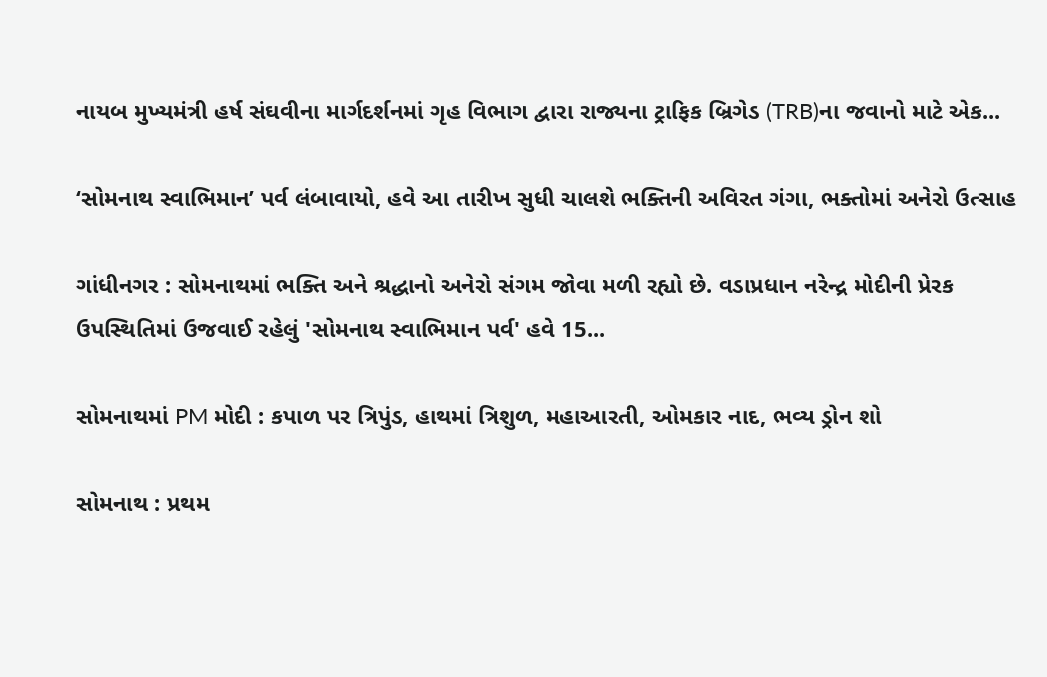નાયબ મુખ્યમંત્રી હર્ષ સંઘવીના માર્ગદર્શનમાં ગૃહ વિભાગ દ્વારા રાજ્યના ટ્રાફિક બ્રિગેડ (TRB)ના જવાનો માટે એક...

‘સોમનાથ સ્વાભિમાન’ પર્વ લંબાવાયો, હવે આ તારીખ સુધી ચાલશે ભક્તિની અવિરત ગંગા, ભક્તોમાં અનેરો ઉત્સાહ

ગાંધીનગર : સોમનાથમાં ભક્તિ અને શ્રદ્ધાનો અનેરો સંગમ જોવા મળી રહ્યો છે. વડાપ્રધાન નરેન્દ્ર મોદીની પ્રેરક ઉપસ્થિતિમાં ઉજવાઈ રહેલું 'સોમનાથ સ્વાભિમાન પર્વ' હવે 15...

સોમનાથમાં PM મોદી : કપાળ પર ત્રિપુંડ, હાથમાં ત્રિશુળ, મહાઆરતી, ઓમકાર નાદ, ભવ્ય ડ્રોન શો

સોમનાથ : પ્રથમ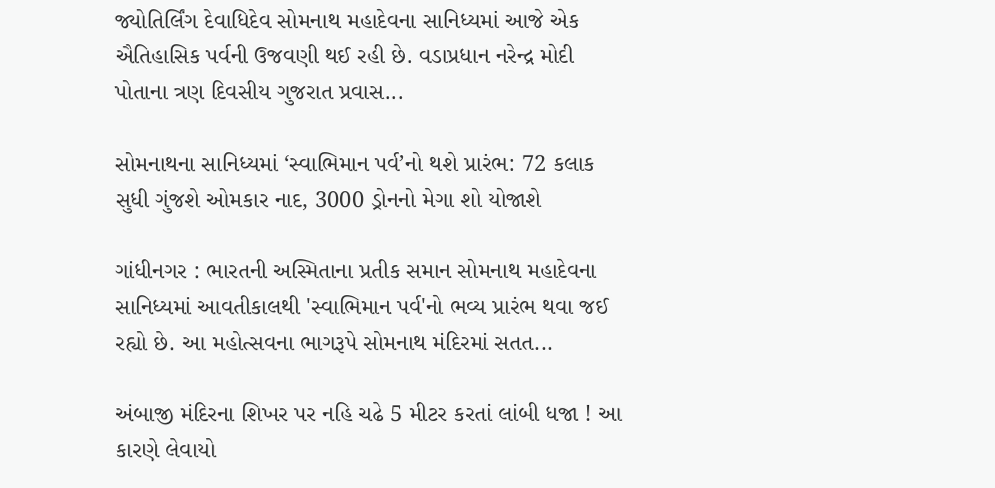જ્યોતિર્લિંગ દેવાધિદેવ સોમનાથ મહાદેવના સાનિધ્યમાં આજે એક ઐતિહાસિક પર્વની ઉજવણી થઈ રહી છે. વડાપ્રધાન નરેન્દ્ર મોદી પોતાના ત્રણ દિવસીય ગુજરાત પ્રવાસ...

સોમનાથના સાનિધ્યમાં ‘સ્વાભિમાન પર્વ’નો થશે પ્રારંભ: 72 કલાક સુધી ગુંજશે ઓમકાર નાદ, 3000 ડ્રોનનો મેગા શો યોજાશે

ગાંધીનગર : ભારતની અસ્મિતાના પ્રતીક સમાન સોમનાથ મહાદેવના સાનિધ્યમાં આવતીકાલથી 'સ્વાભિમાન પર્વ'નો ભવ્ય પ્રારંભ થવા જઈ રહ્યો છે. આ મહોત્સવના ભાગરૂપે સોમનાથ મંદિરમાં સતત...

અંબાજી મંદિરના શિખર પર નહિ ચઢે 5 મીટર કરતાં લાંબી ધજા ! આ કારણે લેવાયો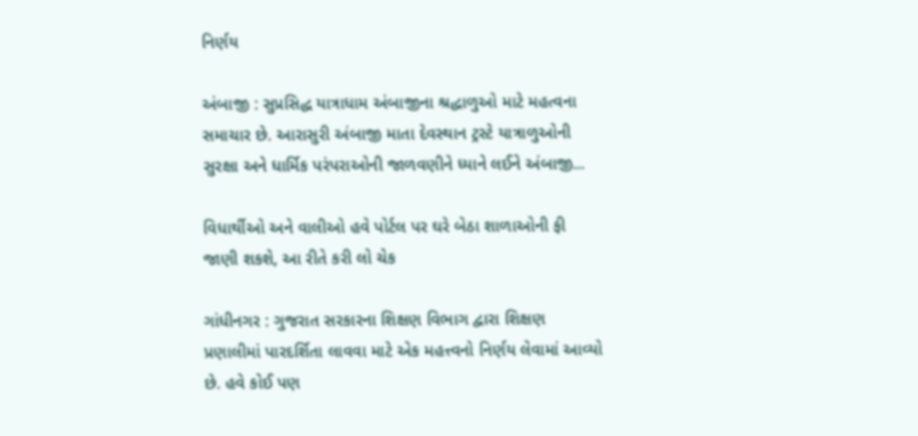નિર્ણય

અંબાજી : સુપ્રસિદ્ધ યાત્રાધામ અંબાજીના શ્રદ્ધાળુઓ માટે મહત્વના સમાચાર છે. આરાસુરી અંબાજી માતા દેવસ્થાન ટ્રસ્ટે યાત્રાળુઓની સુરક્ષા અને ધાર્મિક પરંપરાઓની જાળવણીને ધ્યાને લઈને અંબાજી...

વિધાર્થીઓ અને વાલીઓ હવે પોર્ટલ પર ઘરે બેઠા શાળાઓની ફી જાણી શકશે, આ રીતે કરી લો ચેક

ગાંધીનગર : ગુજરાત સરકારના શિક્ષણ વિભાગ દ્વારા શિક્ષણ પ્રણાલીમાં પારદર્શિતા લાવવા માટે એક મહત્ત્વનો નિર્ણય લેવામાં આવ્યો છે. હવે કોઈ પણ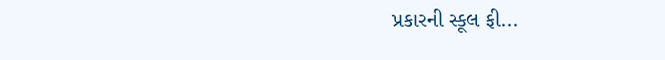પ્રકારની સ્કૂલ ફી...